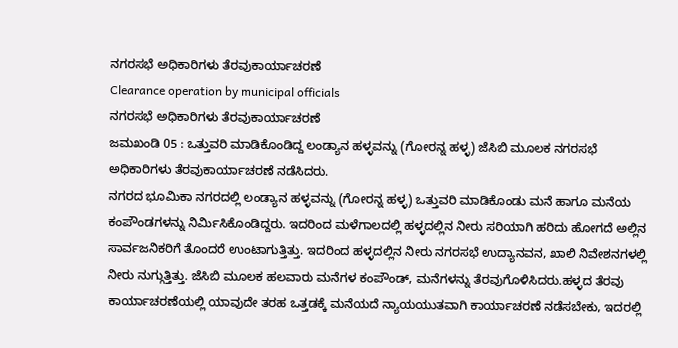ನಗರಸಭೆ ಅಧಿಕಾರಿಗಳು ತೆರವುಕಾರ್ಯಾಚರಣೆ
Clearance operation by municipal officials
ನಗರಸಭೆ ಅಧಿಕಾರಿಗಳು ತೆರವುಕಾರ್ಯಾಚರಣೆ
ಜಮಖಂಡಿ 05 : ಒತ್ತುವರಿ ಮಾಡಿಕೊಂಡಿದ್ದ ಲಂಡ್ಯಾನ ಹಳ್ಳವನ್ನು (ಗೋರನ್ನ ಹಳ್ಳ) ಜೆಸಿಬಿ ಮೂಲಕ ನಗರಸಭೆ ಅಧಿಕಾರಿಗಳು ತೆರವುಕಾರ್ಯಾಚರಣೆ ನಡೆಸಿದರು.
ನಗರದ ಭೂಮಿಕಾ ನಗರದಲ್ಲಿ ಲಂಡ್ಯಾನ ಹಳ್ಳವನ್ನು (ಗೋರನ್ನ ಹಳ್ಳ) ಒತ್ತುವರಿ ಮಾಡಿಕೊಂಡು ಮನೆ ಹಾಗೂ ಮನೆಯ ಕಂಪೌಂಡಗಳನ್ನು ನಿರ್ಮಿಸಿಕೊಂಡಿದ್ದರು. ಇದರಿಂದ ಮಳೆಗಾಲದಲ್ಲಿ ಹಳ್ಳದಲ್ಲಿನ ನೀರು ಸರಿಯಾಗಿ ಹರಿದು ಹೋಗದೆ ಅಲ್ಲಿನ ಸಾರ್ವಜನಿಕರಿಗೆ ತೊಂದರೆ ಉಂಟಾಗುತ್ತಿತ್ತು. ಇದರಿಂದ ಹಳ್ಳದಲ್ಲಿನ ನೀರು ನಗರಸಭೆ ಉದ್ಯಾನವನ, ಖಾಲಿ ನಿವೇಶನಗಳಲ್ಲಿ ನೀರು ನುಗ್ಗುತ್ತಿತ್ತು. ಜೆಸಿಬಿ ಮೂಲಕ ಹಲವಾರು ಮನೆಗಳ ಕಂಪೌಂಡ್, ಮನೆಗಳನ್ನು ತೆರವುಗೊಳಿಸಿದರು.ಹಳ್ಳದ ತೆರವು ಕಾರ್ಯಾಚರಣೆಯಲ್ಲಿ ಯಾವುದೇ ತರಹ ಒತ್ತಡಕ್ಕೆ ಮನೆಯದೆ ನ್ಯಾಯಯುತವಾಗಿ ಕಾರ್ಯಾಚರಣೆ ನಡೆಸಬೇಕು, ಇದರಲ್ಲಿ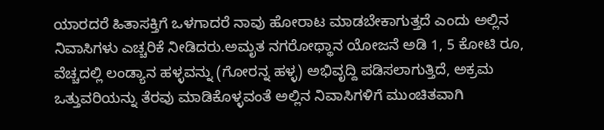ಯಾರದರೆ ಹಿತಾಸಕ್ತಿಗೆ ಒಳಗಾದರೆ ನಾವು ಹೋರಾಟ ಮಾಡಬೇಕಾಗುತ್ತದೆ ಎಂದು ಅಲ್ಲಿನ ನಿವಾಸಿಗಳು ಎಚ್ಚರಿಕೆ ನೀಡಿದರು.ಅಮೃತ ನಗರೋಥ್ಥಾನ ಯೋಜನೆ ಅಡಿ 1, 5 ಕೋಟಿ ರೂ, ವೆಚ್ಚದಲ್ಲಿ ಲಂಡ್ಯಾನ ಹಳ್ಳವನ್ನು (ಗೋರನ್ನ ಹಳ್ಳ) ಅಭಿವೃದ್ದಿ ಪಡಿಸಲಾಗುತ್ತಿದೆ, ಅಕ್ರಮ ಒತ್ತುವರಿಯನ್ನು ತೆರವು ಮಾಡಿಕೊಳ್ಳವಂತೆ ಅಲ್ಲಿನ ನಿವಾಸಿಗಳಿಗೆ ಮುಂಚಿತವಾಗಿ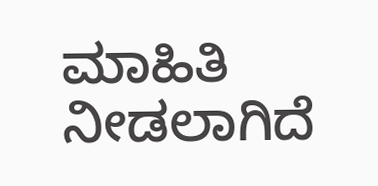ಮಾಹಿತಿ ನೀಡಲಾಗಿದೆ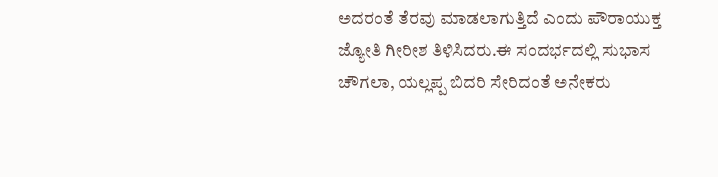ಅದರಂತೆ ತೆರವು ಮಾಡಲಾಗುತ್ತಿದೆ ಎಂದು ಪೌರಾಯುಕ್ತ ಜ್ಯೋತಿ ಗೀರೀಶ ತಿಳಿಸಿದರು.ಈ ಸಂದರ್ಭದಲ್ಲಿ ಸುಭಾಸ ಚೌಗಲಾ, ಯಲ್ಲಪ್ಪ ಬಿದರಿ ಸೇರಿದಂತೆ ಅನೇಕರು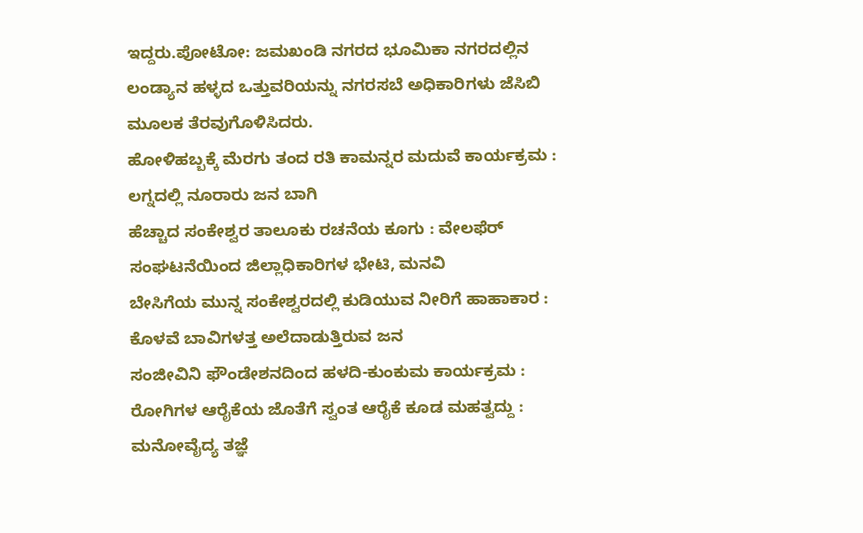ಇದ್ದರು.ಪೋಟೋ: ಜಮಖಂಡಿ ನಗರದ ಭೂಮಿಕಾ ನಗರದಲ್ಲಿನ ಲಂಡ್ಯಾನ ಹಳ್ಳದ ಒತ್ತುವರಿಯನ್ನು ನಗರಸಬೆ ಅಧಿಕಾರಿಗಳು ಜೆಸಿಬಿ ಮೂಲಕ ತೆರವುಗೊಳಿಸಿದರು.
ಹೋಳಿಹಬ್ಬಕ್ಕೆ ಮೆರಗು ತಂದ ರತಿ ಕಾಮನ್ನರ ಮದುವೆ ಕಾರ್ಯಕ್ರಮ : ಲಗ್ನದಲ್ಲಿ ನೂರಾರು ಜನ ಬಾಗಿ
ಹೆಚ್ಚಾದ ಸಂಕೇಶ್ವರ ತಾಲೂಕು ರಚನೆಯ ಕೂಗು : ವೇಲಫೆರ್ ಸಂಘಟನೆಯಿಂದ ಜಿಲ್ಲಾಧಿಕಾರಿಗಳ ಭೇಟಿ, ಮನವಿ
ಬೇಸಿಗೆಯ ಮುನ್ನ ಸಂಕೇಶ್ವರದಲ್ಲಿ ಕುಡಿಯುವ ನೀರಿಗೆ ಹಾಹಾಕಾರ : ಕೊಳವೆ ಬಾವಿಗಳತ್ತ ಅಲೆದಾಡುತ್ತಿರುವ ಜನ
ಸಂಜೀವಿನಿ ಫೌಂಡೇಶನದಿಂದ ಹಳದಿ-ಕುಂಕುಮ ಕಾರ್ಯಕ್ರಮ : ರೋಗಿಗಳ ಆರೈಕೆಯ ಜೊತೆಗೆ ಸ್ವಂತ ಆರೈಕೆ ಕೂಡ ಮಹತ್ವದ್ದು : ಮನೋವೈದ್ಯ ತಜ್ಞೆ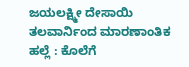ಜಯಲಕ್ಷ್ಮೀ ದೇಸಾಯಿ
ತಲವಾರ್ನಿಂದ ಮಾರಣಾಂತಿಕ ಹಲ್ಲೆ : ಕೊಲೆಗೆ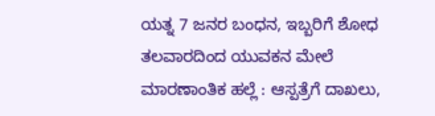ಯತ್ನ 7 ಜನರ ಬಂಧನ, ಇಬ್ಬರಿಗೆ ಶೋಧ
ತಲವಾರದಿಂದ ಯುವಕನ ಮೇಲೆ ಮಾರಣಾಂತಿಕ ಹಲ್ಲೆ : ಆಸ್ಪತ್ರೆಗೆ ದಾಖಲು,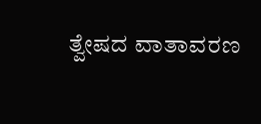ತ್ವೇಷದ ವಾತಾವರಣ